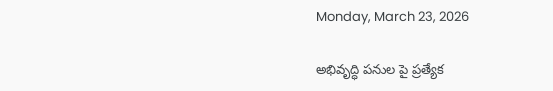Monday, March 23, 2026

అభివృద్ధి పనుల పై ప్రత్యేక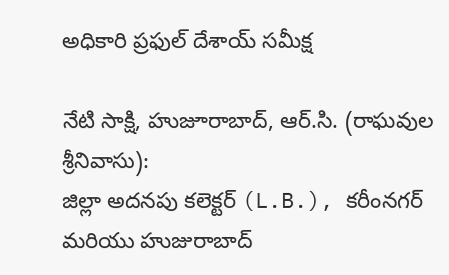అధికారి ప్రఫుల్ దేశాయ్ సమీక్ష

నేటి సాక్షి, హుజూరాబాద్, ఆర్.సి. (రాఘవుల శ్రీనివాసు):
జిల్లా అదనపు కలెక్టర్ (L.B.), కరీంనగర్ మరియు హుజురాబాద్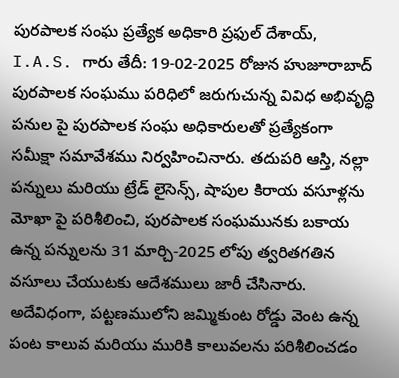పురపాలక సంఘ ప్రత్యేక అధికారి ప్రఫుల్ దేశాయ్, I.A.S. గారు తేదీ: 19-02-2025 రోజున హుజూరాబాద్ పురపాలక సంఘము పరిధిలో జరుగుచున్న వివిధ అభివృద్ధి పనుల పై పురపాలక సంఘ అధికారులతో ప్రత్యేకంగా సమీక్షా సమావేశము నిర్వహించినారు. తదుపరి ఆస్తి, నల్లా పన్నులు మరియు ట్రేడ్ లైసెన్స్, షాపుల కిరాయ వసూళ్లను మోఖా పై పరిశీలించి, పురపాలక సంఘమునకు బకాయ ఉన్న పన్నులను 31 మార్చి-2025 లోపు త్వరితగతిన వసూలు చేయుటకు ఆదేశములు జారీ చేసినారు. అదేవిధంగా, పట్టణములోని జమ్మికుంట రోడ్డు వెంట ఉన్న పంట కాలువ మరియు మురికి కాలువలను పరిశీలించడం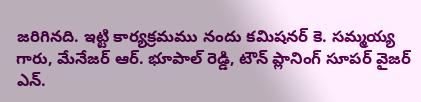జరిగినది. ఇట్టి కార్యక్రమము నందు కమిషనర్ కె. సమ్మయ్య గారు, మేనేజర్ ఆర్. భూపాల్ రెడ్డి, టౌన్ ప్లానింగ్ సూపర్ వైజర్ ఎన్.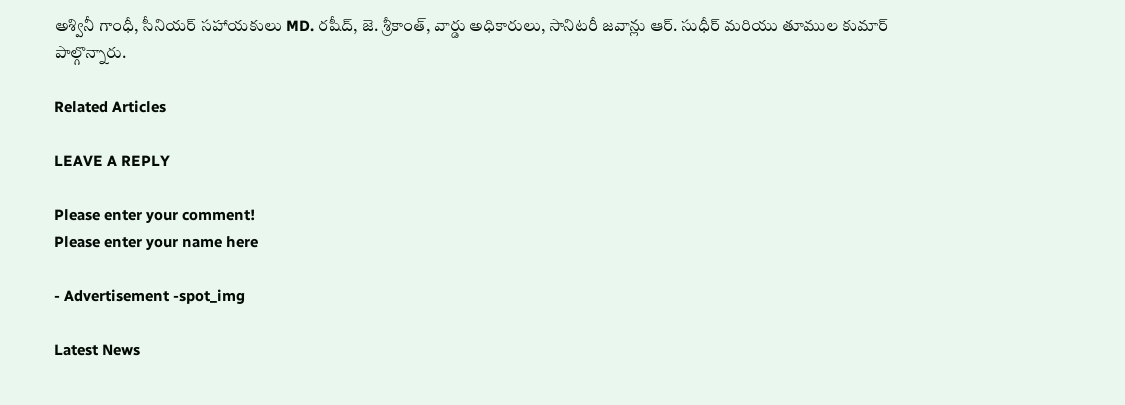అశ్వినీ గాంధీ, సీనియర్ సహాయకులు MD. రషీద్, జె. శ్రీకాంత్, వార్డు అధికారులు, సానిటరీ జవాన్లు ఆర్. సుధీర్ మరియు తూముల కుమార్ పాల్గొన్నారు.

Related Articles

LEAVE A REPLY

Please enter your comment!
Please enter your name here

- Advertisement -spot_img

Latest News